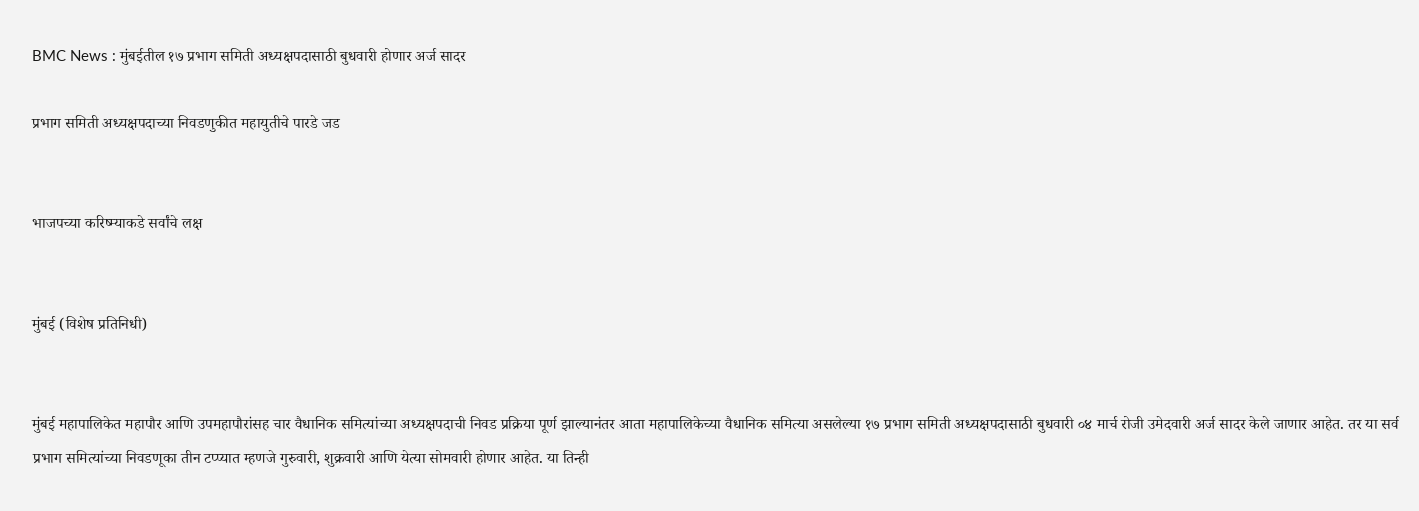BMC News : मुंबईतील १७ प्रभाग समिती अध्यक्षपदासाठी बुधवारी होणार अर्ज सादर

प्रभाग समिती अध्यक्षपदाच्या निवडणुकीत महायुतीचे पारडे जड


भाजपच्या करिष्म्याकडे सर्वांचे लक्ष


मुंबई (विशेष प्रतिनिधी)


मुंबई महापालिकेत महापौर आणि उपमहापौरांसह चार वैधानिक समित्यांच्या अध्यक्षपदाची निवड प्रक्रिया पूर्ण झाल्यानंतर आता महापालिकेच्या वैधानिक समित्या असलेल्या १७ प्रभाग समिती अध्यक्षपदासाठी बुधवारी ०४ मार्च रोजी उमेदवारी अर्ज सादर केले जाणार आहेत. तर या सर्व प्रभाग समित्यांच्या निवडणूका तीन टप्प्यात म्हणजे गुरुवारी, शुक्रवारी आणि येत्या सोमवारी होणार आहेत. या तिन्ही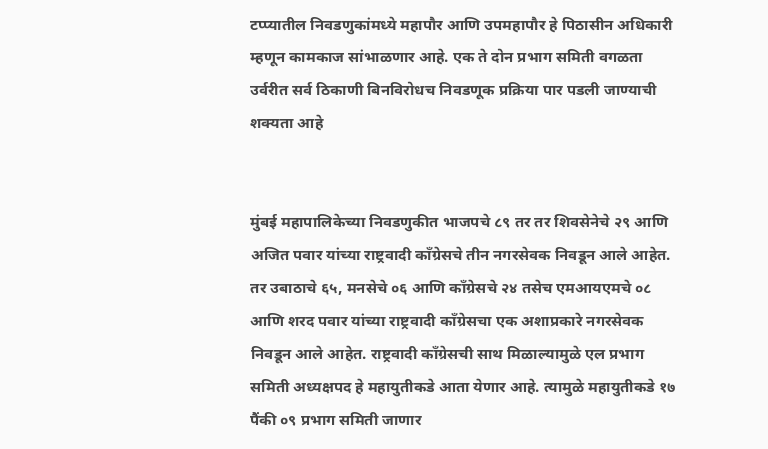टप्प्यातील निवडणुकांमध्ये महापौर आणि उपमहापौर हे पिठासीन अधिकारी म्हणून कामकाज सांभाळणार आहे. एक ते दोन प्रभाग समिती वगळता उर्वरीत सर्व ठिकाणी बिनविरोधच निवडणूक प्रक्रिया पार पडली जाण्याची शक्यता आहे


मुंबई महापालिकेच्या निवडणुकीत भाजपचे ८९ तर तर शिवसेनेचे २९ आणि अजित पवार यांच्या राष्ट्रवादी काँग्रेसचे तीन नगरसेवक निवडून आले आहेत. तर उबाठाचे ६५, मनसेचे ०६ आणि काँग्रेसचे २४ तसेच एमआयएमचे ०८ आणि शरद पवार यांच्या राष्ट्रवादी काँग्रेसचा एक अशाप्रकारे नगरसेवक निवडून आले आहेत. राष्ट्रवादी काँग्रेसची साथ मिळाल्यामुळे एल प्रभाग समिती अध्यक्षपद हे महायुतीकडे आता येणार आहे. त्यामुळे महायुतीकडे १७ पैंकी ०९ प्रभाग समिती जाणार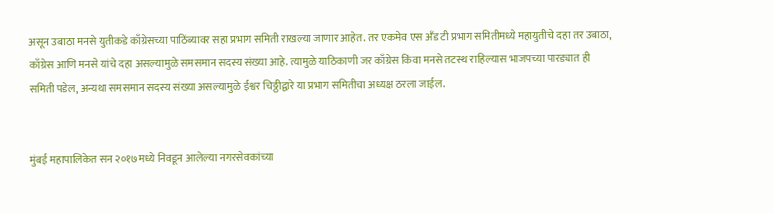असून उबाठा मनसे युतीकडे काँग्रेसच्या पाठिंब्यावर सहा प्रभाग समिती राखल्या जाणार आहेत. तर एकमेव एस अँड टी प्रभाग समितीमध्ये महायुतीचे दहा तर उबाठा, काँग्रेस आणि मनसे यांचे दहा असल्यामुळे समसमान सदस्य संख्या आहे. त्यामुळे याठिकाणी जर काँग्रेस किंवा मनसे तटस्थ राहिल्यास भाजपच्या पारड्यात ही समिती पडेल, अन्यथा समसमान सदस्य संख्या असल्यामुळे ईश्वर चिठ्ठीद्वारे या प्रभाग समितीचा अध्यक्ष ठरला जाईल.


मुंबई महापालिकेत सन २०१७मध्ये निवडून आलेल्या नगरसेवकांच्या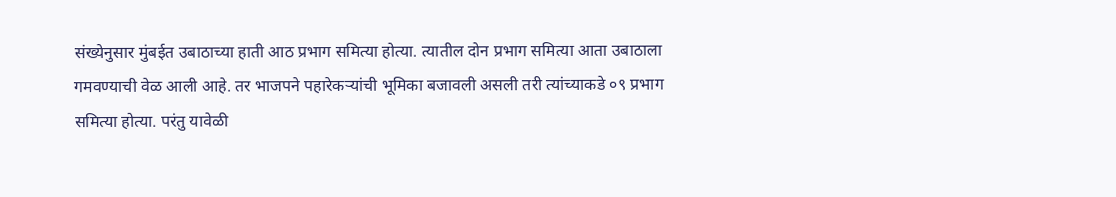संख्येनुसार मुंबईत उबाठाच्या हाती आठ प्रभाग समित्या होत्या. त्यातील दोन प्रभाग समित्या आता उबाठाला गमवण्याची वेळ आली आहे. तर भाजपने पहारेकऱ्यांची भूमिका बजावली असली तरी त्यांच्याकडे ०९ प्रभाग समित्या होत्या. परंतु यावेळी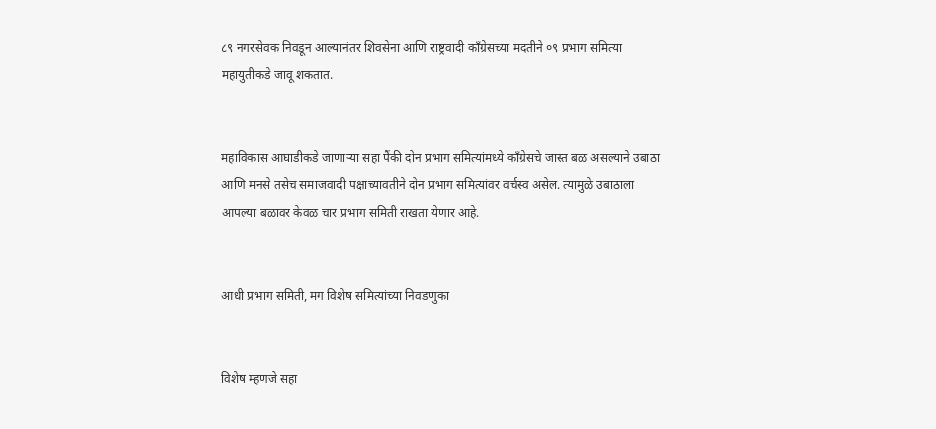८९ नगरसेवक निवडून आल्यानंतर शिवसेना आणि राष्ट्रवादी काँग्रेसच्या मदतीने ०९ प्रभाग समित्या महायुतीकडे जावू शकतात.


महाविकास आघाडीकडे जाणाऱ्या सहा पैंकी दोन प्रभाग समित्यांमध्ये काँग्रेसचे जास्त बळ असल्याने उबाठा आणि मनसे तसेच समाजवादी पक्षाच्यावतीने दोन प्रभाग समित्यांवर वर्चस्व असेल. त्यामुळे उबाठाला आपल्या बळावर केवळ चार प्रभाग समिती राखता येणार आहे.


आधी प्रभाग समिती, मग विशेष समित्यांच्या निवडणुका


विशेष म्हणजे सहा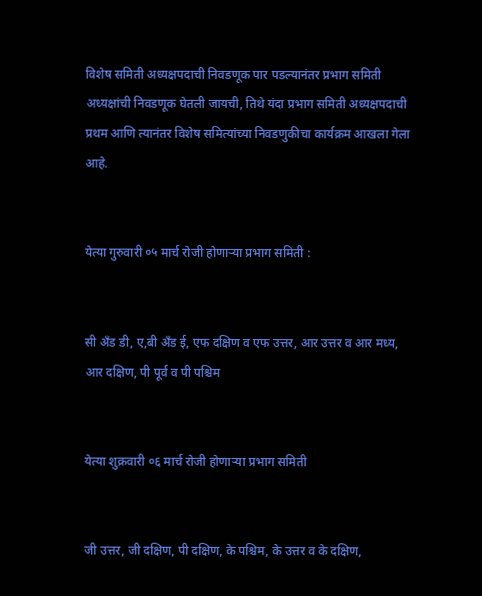विशेष समिती अध्यक्षपदाची निवडणूक पार पडल्यानंतर प्रभाग समिती अध्यक्षांची निवडणूक घेतली जायची, तिथे यंदा प्रभाग समिती अध्यक्षपदाची प्रथम आणि त्यानंतर विशेष समित्यांच्या निवडणुकीचा कार्यक्रम आखला गेला आहे.


येत्या गुरुवारी ०५ मार्च रोजी होणाऱ्या प्रभाग समिती :


सी अँड डी, ए,बी अँड ई, एफ दक्षिण व एफ उत्तर, आर उत्तर व आर मध्य, आर दक्षिण, पी पूर्व व पी पश्चिम


येत्या शुक्रवारी ०६ मार्च रोजी होणाऱ्या प्रभाग समिती


जी उत्तर, जी दक्षिण, पी दक्षिण, के पश्चिम, के उत्तर व के दक्षिण,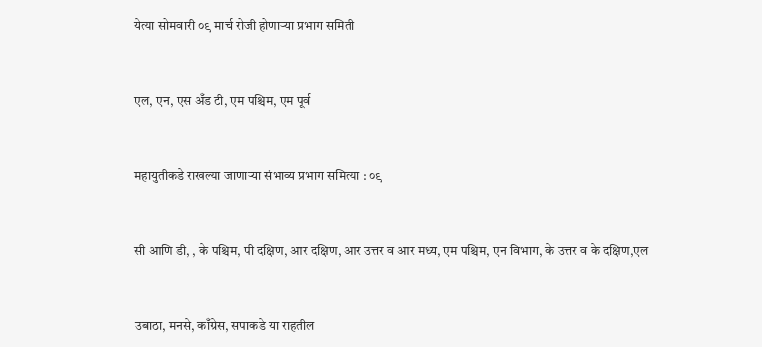येत्या सोमवारी ०९ मार्च रोजी होणाऱ्या प्रभाग समिती


एल, एन, एस अँड टी, एम पश्चिम, एम पूर्व


महायुतीकडे राखल्या जाणाऱ्या संभाव्य प्रभाग समित्या : ०९


सी आणि डी, , के पश्चिम, पी दक्षिण, आर दक्षिण, आर उत्तर व आर मध्य, एम पश्चिम, एन विभाग, के उत्तर व के दक्षिण,एल


उबाठा, मनसे, काँग्रेस, सपाकडे या राहतील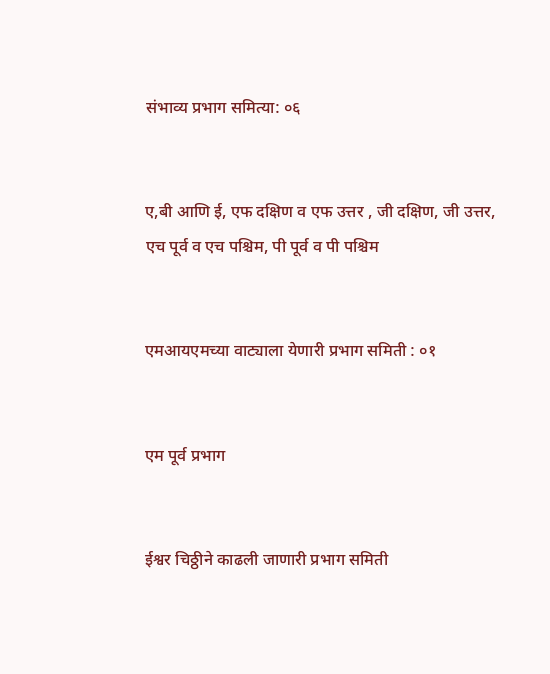संभाव्य प्रभाग समित्या: ०६


ए,बी आणि ई, एफ दक्षिण व एफ उत्तर , जी दक्षिण, जी उत्तर, एच पूर्व व एच पश्चिम, पी पूर्व व पी पश्चिम


एमआयएमच्या वाट्याला येणारी प्रभाग समिती : ०१


एम पूर्व प्रभाग


ईश्वर चिठ्ठीने काढली जाणारी प्रभाग समिती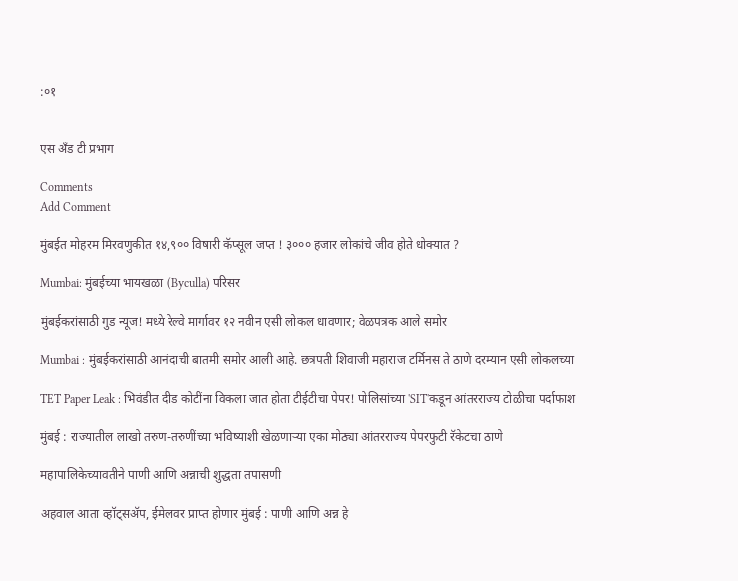:०१


एस अँड टी प्रभाग

Comments
Add Comment

मुंबईत मोहरम मिरवणुकीत १४,९०० विषारी कॅप्सूल जप्त ! ३००० हजार लोकांचे जीव होते धोक्यात ?

Mumbai: मुंबईच्या भायखळा (Byculla) परिसर

मुंबईकरांसाठी गुड न्यूज! मध्ये रेल्वे मार्गावर १२ नवीन एसी लोकल धावणार; वेळपत्रक आले समोर

Mumbai : मुंबईकरांसाठी आनंदाची बातमी समोर आली आहे. छत्रपती शिवाजी महाराज टर्मिनस ते ठाणे दरम्यान एसी लोकलच्या

TET Paper Leak : भिवंडीत दीड कोटींना विकला जात होता टीईटीचा पेपर! पोलिसांच्या 'SIT'कडून आंतरराज्य टोळीचा पर्दाफाश

मुंबई : राज्यातील लाखो तरुण-तरुणींच्या भविष्याशी खेळणाऱ्या एका मोठ्या आंतरराज्य पेपरफुटी रॅकेटचा ठाणे

महापालिकेच्यावतीने पाणी आणि अन्नाची शुद्धता तपासणी

अहवाल आता व्हॉट्सॲप, ईमेलवर प्राप्त होणार मुंबई : पाणी आणि अन्न हे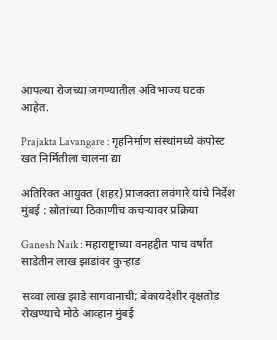आपल्या रोजच्या जगण्यातील अविभाज्य घटक आहेत.

Prajakta Lavangare : गृहनिर्माण संस्थांमध्ये कंपोस्ट खत निर्मितीला चालना द्या

अतिरिक्त आयुक्त (शहर) प्राजक्ता लवंगारे यांचे निर्देश मुंबई : स्रोतांच्या ठिकाणीच कचऱ्यावर प्रक्रिया

Ganesh Naik : महाराष्ट्राच्या वनहद्दीत पाच वर्षांत साडेतीन लाख झाडांवर कुऱ्हाड

सव्वा लाख झाडे सागवानाची; बेकायदेशीर वृक्षतोड रोखण्याचे मोठे आव्हान मुंबई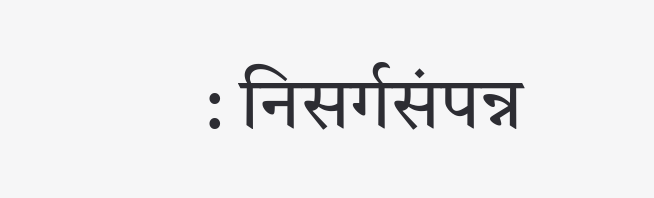: निसर्गसंपन्न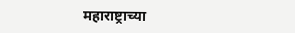महाराष्ट्राच्या